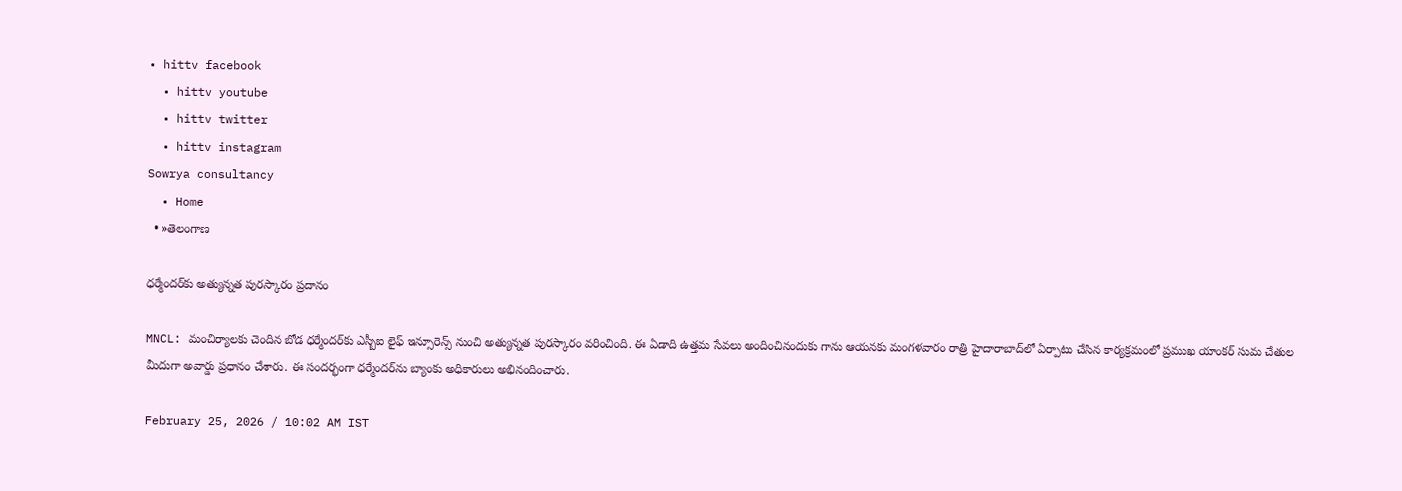• hittv facebook
  • hittv youtube
  • hittv twitter
  • hittv instagram
Sowrya consultancy
  • Home
  • »తెలంగాణ

ధర్మేందర్‌‌కు అత్యున్నత పురస్కారం ప్రదానం

MNCL: మంచిర్యాలకు చెందిన బోడ ధర్మేందర్‌కు ఎస్బీఐ లైఫ్ ఇన్సూరెన్స్ నుంచి అత్యున్నత పురస్కారం వరించింది. ఈ ఏడాది ఉత్తమ సేవలు అందించినందుకు గాను ఆయనకు మంగళవారం రాత్రి హైదారాబాద్‌లో ఏర్పాటు చేసిన కార్యక్రమంలో ప్రముఖ యాంకర్ సుమ చేతుల మీదుగా అవార్డు ప్రధానం చేశారు. ఈ సందర్భంగా ధర్మేందర్‌ను బ్యాంకు అధికారులు అభినందించారు.

February 25, 2026 / 10:02 AM IST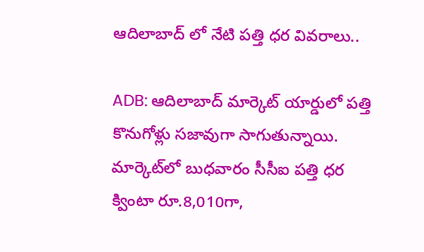ఆదిలాబాద్ లో నేటి పత్తి ధర వివరాలు..

ADB: ఆదిలాబాద్ మార్కెట్ యార్డులో పత్తి కొనుగోళ్లు సజావుగా సాగుతున్నాయి. మార్కెట్‌లో బుధవారం సీసీఐ పత్తి ధర క్వింటా రూ.8,010గా,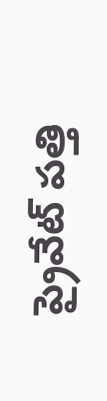ప్రైవేట్ పత్తి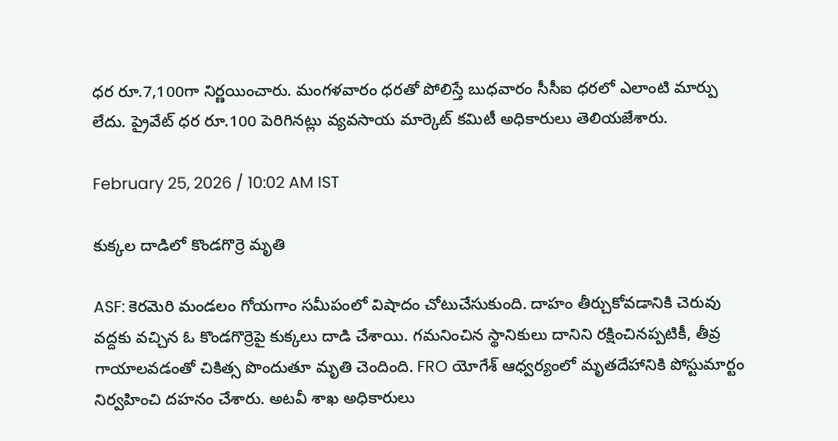ధర రూ.7,100గా నిర్ణయించారు. మంగళవారం ధరతో పోలిస్తే బుధవారం సీసీఐ ధరలో ఎలాంటి మార్పు లేదు. ప్రైవేట్ ధర రూ.100 పెరిగినట్లు వ్యవసాయ మార్కెట్ కమిటీ అధికారులు తెలియజేశారు.

February 25, 2026 / 10:02 AM IST

కుక్కల దాడిలో కొండగొర్రె మృతి

ASF: కెరమెరి మండలం గోయగాం సమీపంలో విషాదం చోటుచేసుకుంది. దాహం తీర్చుకోవడానికి చెరువు వద్దకు వచ్చిన ఓ కొండగొర్రెపై కుక్కలు దాడి చేశాయి. గమనించిన స్థానికులు దానిని రక్షించినప్పటికీ, తీవ్ర గాయాలవడంతో చికిత్స పొందుతూ మృతి చెందింది. FRO యోగేశ్ ఆధ్వర్యంలో మృతదేహానికి పోస్టుమార్టం నిర్వహించి దహనం చేశారు. అటవీ శాఖ అధికారులు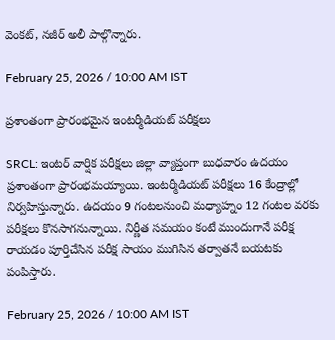వెంకట్, నజీర్ అలీ పాల్గొన్నారు.

February 25, 2026 / 10:00 AM IST

ప్రశాంతంగా ప్రారంభమైన ఇంటర్మీడియట్ పరీక్షలు

SRCL: ఇంటర్ వార్షిక పరీక్షలు జిల్లా వ్యాప్తంగా బుధవారం ఉదయం ప్రశాంతంగా ప్రారంభమయ్యాయి. ఇంటర్మీడియట్ పరీక్షలు 16 కేంద్రాల్లో నిర్వహిస్తున్నారు. ఉదయం 9 గంటలనుంచి మధ్యాహ్నం 12 గంటల వరకు పరీక్షలు కొనసాగనున్నాయి. నిర్ణీత సమయం కంటే ముందుగానే పరీక్ష రాయడం పూర్తిచేసిన పరీక్ష సాయం ముగిసిన తర్వాతనే బయటకు పంపిస్తారు.

February 25, 2026 / 10:00 AM IST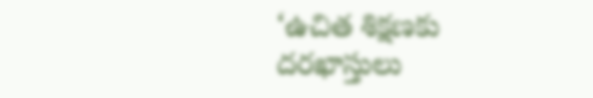‘ఉచిత శిక్షణకు దరఖాస్తులు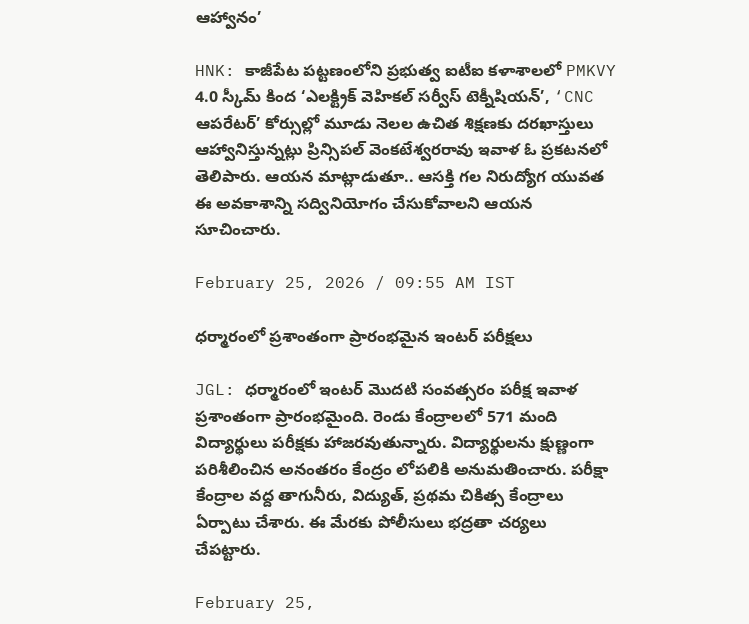ఆహ్వానం’

HNK: కాజీపేట పట్టణంలోని ప్రభుత్వ ఐటీఐ కళాశాలలో PMKVY 4.0 స్కీమ్ కింద ‘ఎలక్ట్రిక్ వెహికల్ సర్వీస్ టెక్నీషియన్’, ‘CNC ఆపరేటర్’ కోర్సుల్లో మూడు నెలల ఉచిత శిక్షణకు దరఖాస్తులు ఆహ్వానిస్తున్నట్లు ప్రిన్సిపల్ వెంకటేశ్వరరావు ఇవాళ ఓ ప్రకటనలో తెలిపారు. ఆయన మాట్లాడుతూ.. ఆసక్తి గల నిరుద్యోగ యువత ఈ అవకాశాన్ని సద్వినియోగం చేసుకోవాలని ఆయన సూచించారు.

February 25, 2026 / 09:55 AM IST

ధర్మారంలో ప్రశాంతంగా ప్రారంభమైన ఇంటర్ పరీక్షలు

JGL: ధర్మారంలో ఇంటర్ మొదటి సంవత్సరం పరీక్ష ఇవాళ ప్రశాంతంగా ప్రారంభమైంది. రెండు కేంద్రాలలో 571 మంది విద్యార్థులు పరీక్షకు హాజరవుతున్నారు. విద్యార్థులను క్షుణ్ణంగా పరిశీలించిన అనంతరం కేంద్రం లోపలికి అనుమతించారు. పరీక్షా కేంద్రాల వద్ద తాగునీరు, విద్యుత్, ప్రథమ చికిత్స కేంద్రాలు ఏర్పాటు చేశారు. ఈ మేరకు పోలీసులు భద్రతా చర్యలు చేపట్టారు.

February 25,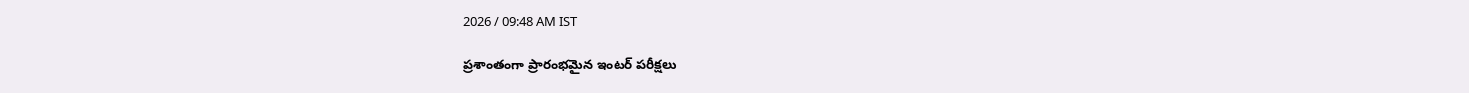2026 / 09:48 AM IST

ప్రశాంతంగా ప్రారంభమైన ఇంటర్ పరీక్షలు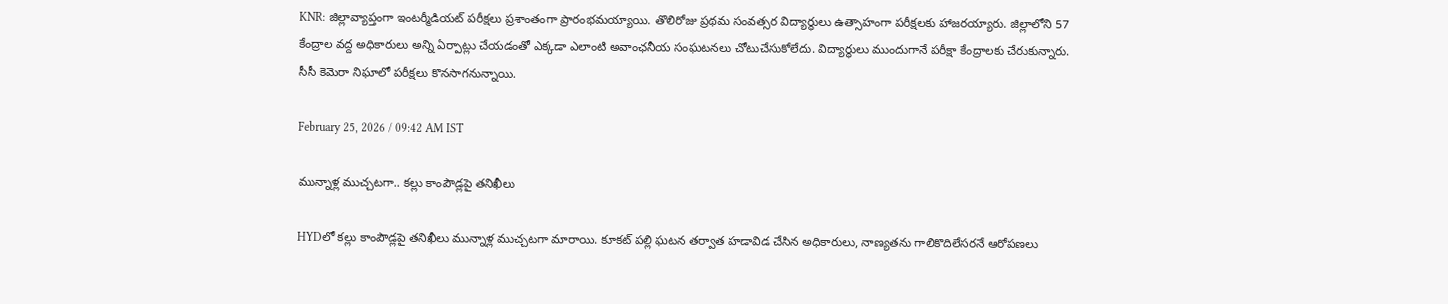KNR: జిల్లావ్యాప్తంగా ఇంటర్మీడియట్ పరీక్షలు ప్రశాంతంగా ప్రారంభమయ్యాయి. తొలిరోజు ప్రథమ సంవత్సర విద్యార్థులు ఉత్సాహంగా పరీక్షలకు హాజరయ్యారు. జిల్లాలోని 57 కేంద్రాల వద్ద అధికారులు అన్ని ఏర్పాట్లు చేయడంతో ఎక్కడా ఎలాంటి అవాంఛనీయ సంఘటనలు చోటుచేసుకోలేదు. విద్యార్థులు ముందుగానే పరీక్షా కేంద్రాలకు చేరుకున్నారు. సీసీ కెమెరా నిఘాలో పరీక్షలు కొనసాగనున్నాయి.

February 25, 2026 / 09:42 AM IST

మున్నాళ్ల ముచ్చటగా.. కల్లు కాంపౌడ్లపై తనిఖీలు

HYDలో కల్లు కాంపౌడ్లపై తనిఖీలు మున్నాళ్ల ముచ్చటగా మారాయి. కూకట్ పల్లి ఘటన తర్వాత హడావిడ చేసిన అధికారులు, నాణ్యతను గాలికొదిలేసరనే ఆరోపణలు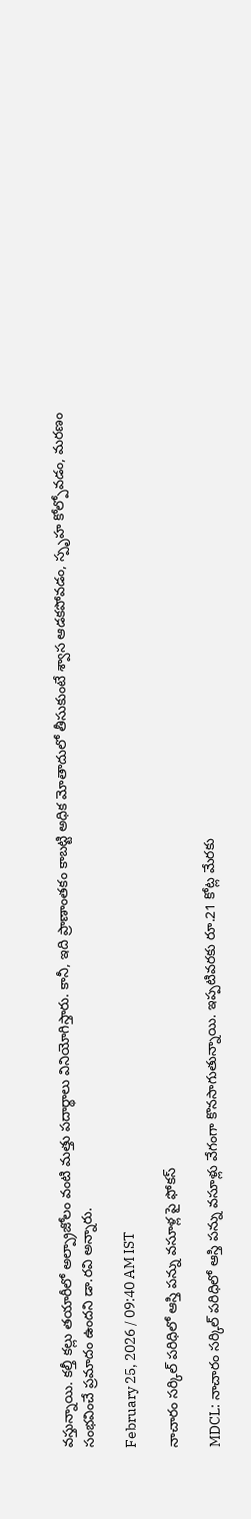వస్తున్నాయి. కల్తీ కల్లు తయారీలో అల్ప్రాజోలం వంటి మత్తు పదార్థాలు వినియోగిస్తారు. కానీ, ఇది ప్రాణాంతకం కాబట్టి అధిక మోతాదులో తీసుకుంటే శ్వాస ఆడకపోవడం, స్పృహ కోల్పోవడం, మరణం సంభవించే ప్రమాదం ఉందని డా.రవి అన్నారు.

February 25, 2026 / 09:40 AM IST

నాచారం సర్కిల్ పరిధిలో ఆస్తి పన్ను వసూళ్ల పై ఫోకస్

MDCL: నాచారం సర్కిల్ పరిధిలో ఆస్తి పన్ను వసూళ్లు వేగంగా కొనసాగుతున్నాయి. ఇప్పటివరకు రూ.21 కోట్ల మేరకు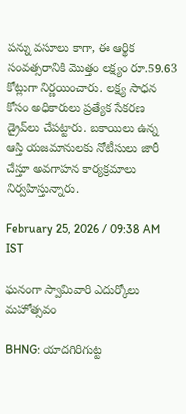పన్ను వసూలు కాగా, ఈ ఆర్థిక సంవత్సరానికి మొత్తం లక్ష్యం రూ.59.63 కోట్లుగా నిర్ణయించారు. లక్ష్య సాధన కోసం అధికారులు ప్రత్యేక సేకరణ డ్రైవ్‌లు చేపట్టారు. బకాయిలు ఉన్న ఆస్తి యజమానులకు నోటీసులు జారీ చేస్తూ అవగాహన కార్యక్రమాలు నిర్వహిస్తున్నారు.

February 25, 2026 / 09:38 AM IST

ఘనంగా స్వామివారి ఎదుర్కోలు మహోత్సవం

BHNG: యాదగిరిగుట్ట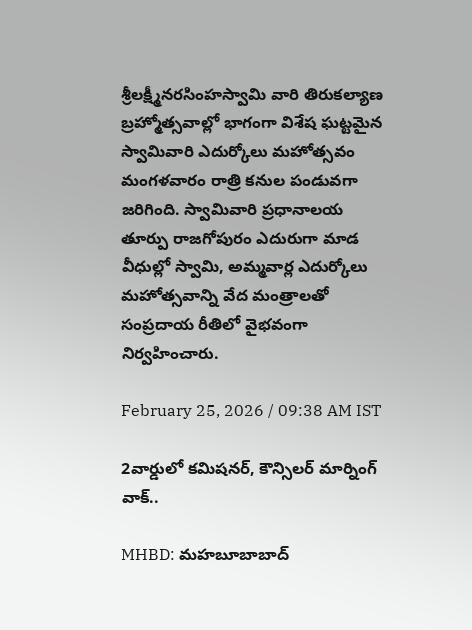శ్రీలక్ష్మీనరసింహస్వామి వారి తిరుకల్యాణ బ్రహ్మోత్సవాల్లో భాగంగా విశేష ఘట్టమైన స్వామివారి ఎదుర్కోలు మహోత్సవం మంగళవారం రాత్రి కనుల పండువగా జరిగింది. స్వామివారి ప్రధానాలయ తూర్పు రాజగోపురం ఎదురుగా మాడ వీధుల్లో స్వామి, అమ్మవార్ల ఎదుర్కోలు మహోత్సవాన్ని వేద మంత్రాలతో సంప్రదాయ రీతిలో వైభవంగా నిర్వహించారు.

February 25, 2026 / 09:38 AM IST

2వార్డులో కమిషనర్, కౌన్సిలర్ మార్నింగ్ వాక్..

MHBD: మహబూబాబాద్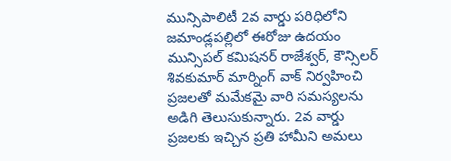మున్సిపాలిటీ 2వ వార్డు పరిధిలోని జమాండ్లపల్లిలో ఈరోజు ఉదయం మున్సిపల్ కమిషనర్ రాజేశ్వర్, కౌన్సిలర్ శివకుమార్ మార్నింగ్ వాక్ నిర్వహించి ప్రజలతో మమేకమై వారి సమస్యలను అడిగి తెలుసుకున్నారు. 2వ వార్డు ప్రజలకు ఇచ్చిన ప్రతి హామీని అమలు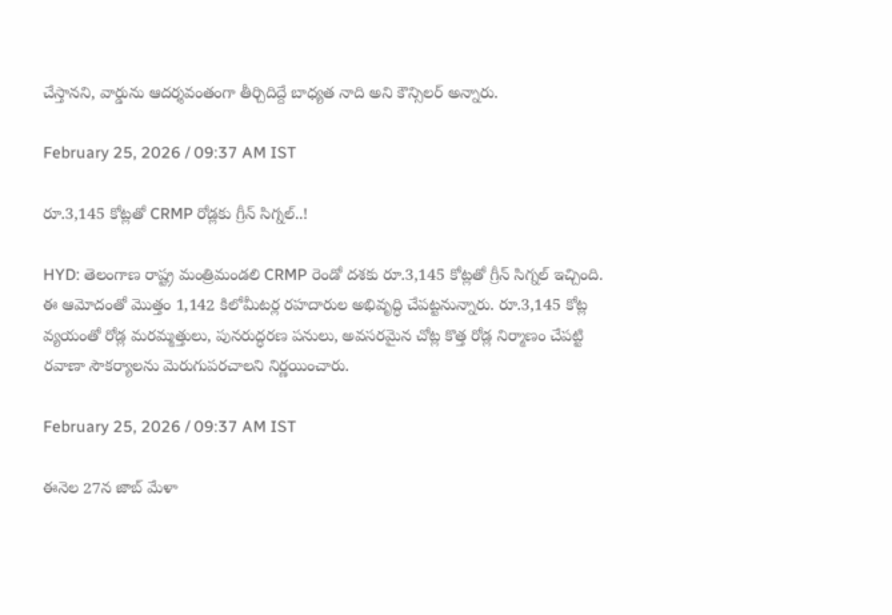చేస్తానని, వార్డును ఆదర్శవంతంగా తీర్చిదిద్దే బాధ్యత నాది అని కౌన్సిలర్ అన్నారు.

February 25, 2026 / 09:37 AM IST

రూ.3,145 కోట్లతో CRMP రోడ్లకు గ్రీన్ సిగ్నల్..!

HYD: తెలంగాణ రాష్ట్ర మంత్రిమండలి CRMP రెండో దశకు రూ.3,145 కోట్లతో గ్రీన్ సిగ్నల్ ఇచ్చింది. ఈ ఆమోదంతో మొత్తం 1,142 కిలోమీటర్ల రహదారుల అభివృద్ధి చేపట్టనున్నారు. రూ.3,145 కోట్ల వ్యయంతో రోడ్ల మరమ్మత్తులు, పునరుద్ధరణ పనులు, అవసరమైన చోట్ల కొత్త రోడ్ల నిర్మాణం చేపట్టి రవాణా సౌకర్యాలను మెరుగుపరచాలని నిర్ణయించారు.

February 25, 2026 / 09:37 AM IST

ఈనెల 27న జాబ్ మేళా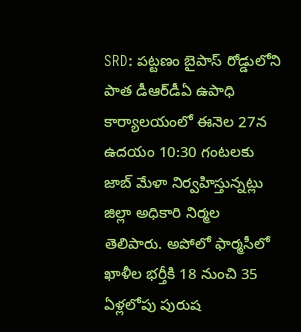SRD: పట్టణం బైపాస్ రోడ్డులోని పాత డీఆర్‌డీఏ ఉపాధి కార్యాలయంలో ఈనెల 27న ఉదయం 10:30 గంటలకు జాబ్ మేళా నిర్వహిస్తున్నట్లు జిల్లా అధికారి నిర్మల తెలిపారు. అపోలో ఫార్మసీలో ఖాళీల భర్తీకి 18 నుంచి 35 ఏళ్లలోపు పురుష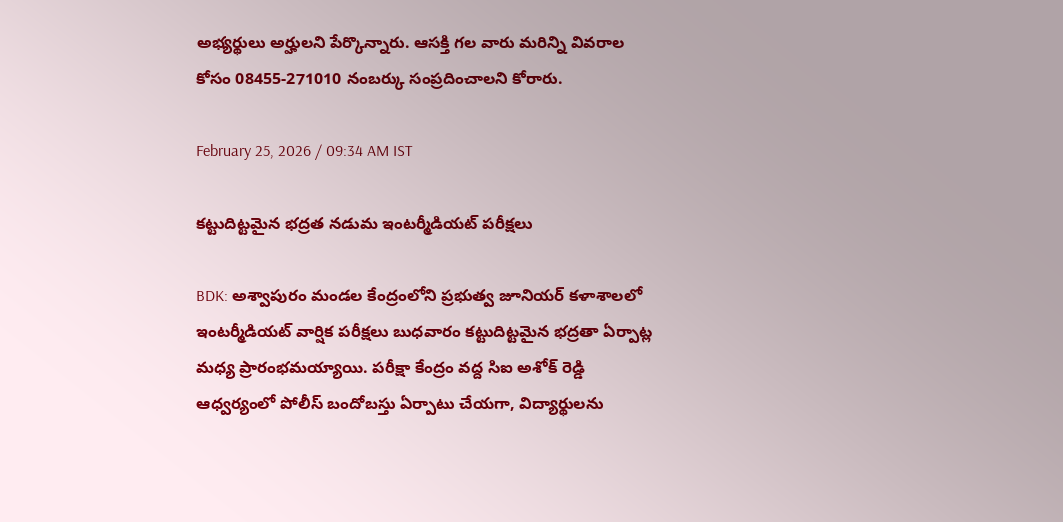అభ్యర్థులు అర్హులని పేర్కొన్నారు. ఆసక్తి గల వారు మరిన్ని వివరాల కోసం 08455-271010 నంబర్కు సంప్రదించాలని కోరారు.

February 25, 2026 / 09:34 AM IST

కట్టుదిట్టమైన భద్రత నడుమ ఇంటర్మీడియట్ పరీక్షలు

BDK: అశ్వాపురం మండల కేంద్రంలోని ప్రభుత్వ జూనియర్ కళాశాలలో ఇంటర్మీడియట్ వార్షిక పరీక్షలు బుధవారం కట్టుదిట్టమైన భద్రతా ఏర్పాట్ల మధ్య ప్రారంభమయ్యాయి. పరీక్షా కేంద్రం వద్ద సిఐ అశోక్ రెడ్డి ఆధ్వర్యంలో పోలీస్ బందోబస్తు ఏర్పాటు చేయగా, విద్యార్థులను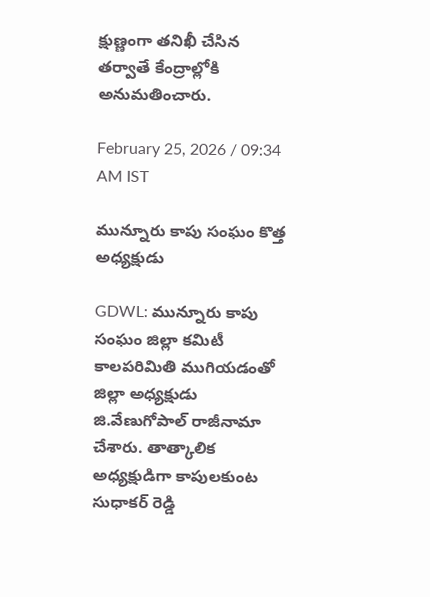క్షుణ్ణంగా తనిఖీ చేసిన తర్వాతే కేంద్రాల్లోకి అనుమతించారు.

February 25, 2026 / 09:34 AM IST

మున్నూరు కాపు సంఘం కొత్త అధ్యక్షుడు

GDWL: మున్నూరు కాపు సంఘం జిల్లా కమిటీ కాలపరిమితి ముగియడంతో జిల్లా అధ్యక్షుడు జి.వేణుగోపాల్ రాజీనామా చేశారు. తాత్కాలిక అధ్యక్షుడిగా కాపులకుంట సుధాకర్ రెడ్డి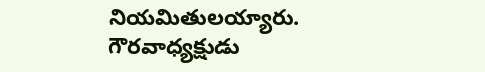నియమితులయ్యారు. గౌరవాధ్యక్షుడు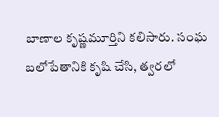బాణాల కృష్ణమూర్తిని కలిసారు. సంఘ బలోపేతానికి కృషి చేసి, త్వరలో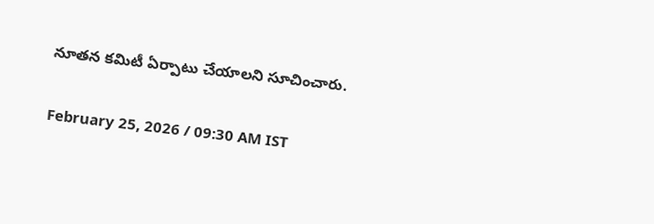నూతన కమిటీ ఏర్పాటు చేయాలని సూచించారు.

February 25, 2026 / 09:30 AM IST